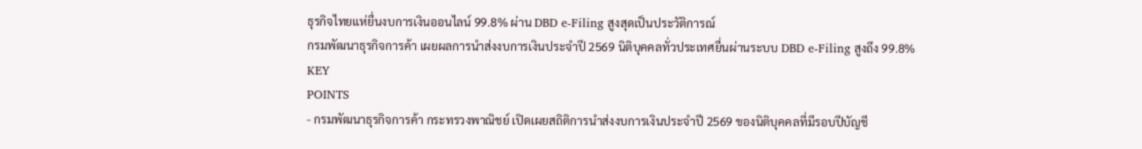ธุรกิจไทยแห่ยื่นงบการเงินออนไลน์ 99.8% ผ่าน DBD e-Filing สูงสุดเป็นประวัติการณ์
กรมพัฒนาธุรกิจการค้า เผยผลการนำส่งงบการเงินประจำปี 2569 นิติบุคคลทั่วประเทศยื่นผ่านระบบ DBD e-Filing สูงถึง 99.8%
KEY
POINTS
- กรมพัฒนาธุรกิจการค้า กระทรวงพาณิชย์ เปิดเผยสถิติการนำส่งงบการเงินประจำปี 2569 ของนิติบุคคลที่มีรอบปีบัญชี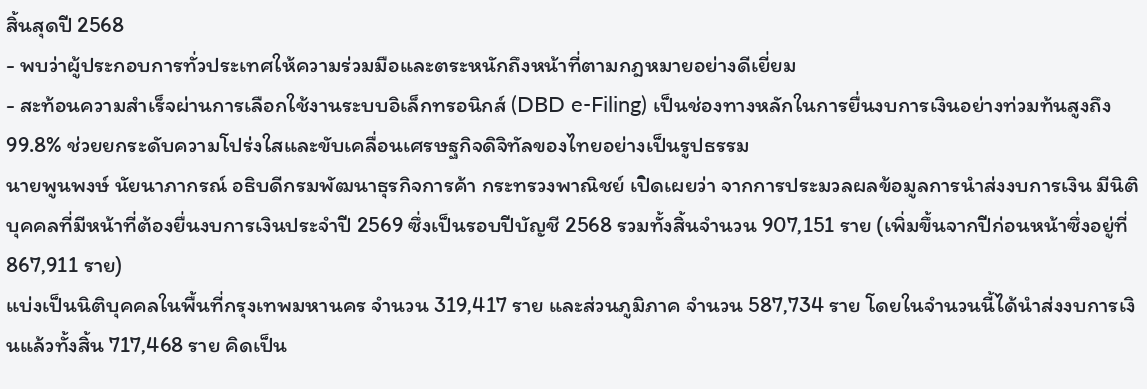สิ้นสุดปี 2568
- พบว่าผู้ประกอบการทั่วประเทศให้ความร่วมมือและตระหนักถึงหน้าที่ตามกฎหมายอย่างดีเยี่ยม
- สะท้อนความสำเร็จผ่านการเลือกใช้งานระบบอิเล็กทรอนิกส์ (DBD e-Filing) เป็นช่องทางหลักในการยื่นงบการเงินอย่างท่วมท้นสูงถึง 99.8% ช่วยยกระดับความโปร่งใสและขับเคลื่อนเศรษฐกิจดิจิทัลของไทยอย่างเป็นรูปธรรม
นายพูนพงษ์ นัยนาภากรณ์ อธิบดีกรมพัฒนาธุรกิจการค้า กระทรวงพาณิชย์ เปิดเผยว่า จากการประมวลผลข้อมูลการนำส่งงบการเงิน มีนิติบุคคลที่มีหน้าที่ต้องยื่นงบการเงินประจำปี 2569 ซึ่งเป็นรอบปีบัญชี 2568 รวมทั้งสิ้นจำนวน 907,151 ราย (เพิ่มขึ้นจากปีก่อนหน้าซึ่งอยู่ที่ 867,911 ราย)
แบ่งเป็นนิติบุคคลในพื้นที่กรุงเทพมหานคร จำนวน 319,417 ราย และส่วนภูมิภาค จำนวน 587,734 ราย โดยในจำนวนนี้ได้นำส่งงบการเงินแล้วทั้งสิ้น 717,468 ราย คิดเป็น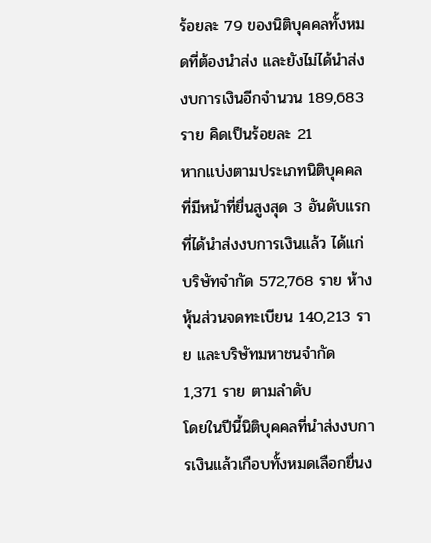ร้อยละ 79 ของนิติบุคคลทั้งหมดที่ต้องนำส่ง และยังไม่ได้นำส่งงบการเงินอีกจำนวน 189,683 ราย คิดเป็นร้อยละ 21
หากแบ่งตามประเภทนิติบุคคลที่มีหน้าที่ยื่นสูงสุด 3 อันดับแรกที่ได้นำส่งงบการเงินแล้ว ได้แก่ บริษัทจำกัด 572,768 ราย ห้างหุ้นส่วนจดทะเบียน 140,213 ราย และบริษัทมหาชนจำกัด 1,371 ราย ตามลำดับ
โดยในปีนี้นิติบุคคลที่นำส่งงบการเงินแล้วเกือบทั้งหมดเลือกยื่นง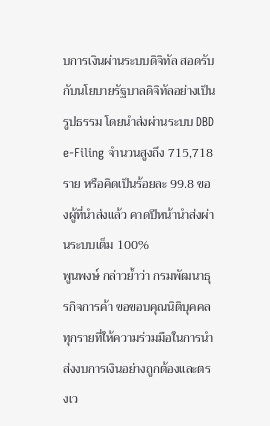บการเงินผ่านระบบดิจิทัล สอดรับกับนโยบายรัฐบาลดิจิทัลอย่างเป็นรูปธรรม โดยนำส่งผ่านระบบ DBD e-Filing จำนวนสูงถึง 715,718 ราย หรือคิดเป็นร้อยละ 99.8 ของผู้ที่นำส่งแล้ว คาดปีหน้านำส่งผ่านระบบเต็ม 100%
พูนพงษ์ กล่าวย้ำว่า กรมพัฒนาธุรกิจการค้า ขอขอบคุณนิติบุคคลทุกรายที่ให้ความร่วมมือในการนำส่งงบการเงินอย่างถูกต้องและตรงเว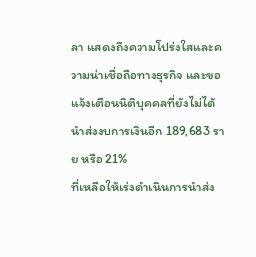ลา แสดงถึงความโปร่งใสและความน่าเชื่อถือทางธุรกิจ และขอแจ้งเตือนนิติบุคคลที่ยังไม่ได้นำส่งงบการเงินอีก 189,683 ราย หรือ 21%
ที่เหลือให้เร่งดำเนินการนำส่ง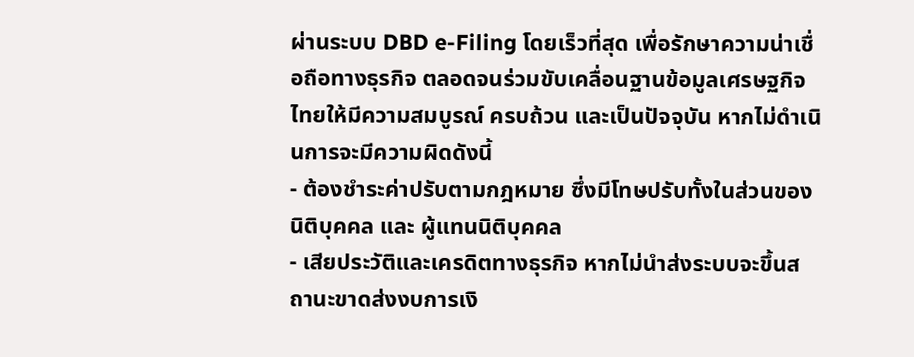ผ่านระบบ DBD e-Filing โดยเร็วที่สุด เพื่อรักษาความน่าเชื่อถือทางธุรกิจ ตลอดจนร่วมขับเคลื่อนฐานข้อมูลเศรษฐกิจไทยให้มีความสมบูรณ์ ครบถ้วน และเป็นปัจจุบัน หากไม่ดำเนินการจะมีความผิดดังนี้
- ต้องชำระค่าปรับตามกฎหมาย ซึ่งมีโทษปรับทั้งในส่วนของนิติบุคคล และ ผู้แทนนิติบุคคล
- เสียประวัติและเครดิตทางธุรกิจ หากไม่นำส่งระบบจะขึ้นสถานะขาดส่งงบการเงิ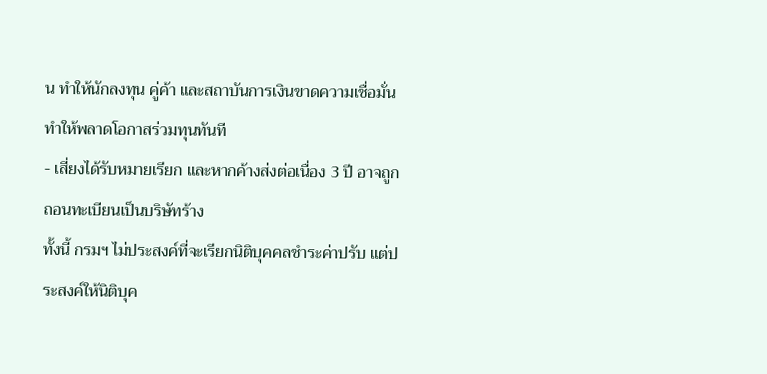น ทำให้นักลงทุน คู่ค้า และสถาบันการเงินขาดความเชื่อมั่นทำให้พลาดโอกาสร่วมทุนทันที
- เสี่ยงได้รับหมายเรียก และหากค้างส่งต่อเนื่อง 3 ปี อาจถูกถอนทะเบียนเป็นบริษัทร้าง
ทั้งนี้ กรมฯ ไม่ประสงค์ที่จะเรียกนิติบุคคลชำระค่าปรับ แต่ประสงค์ให้นิติบุค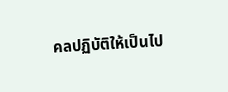คลปฏิบัติให้เป็นไป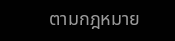ตามกฎหมาย